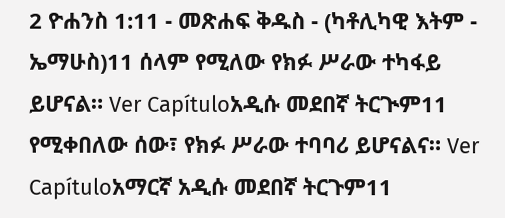2 ዮሐንስ 1:11 - መጽሐፍ ቅዱስ - (ካቶሊካዊ እትም - ኤማሁስ)11 ሰላም የሚለው የክፉ ሥራው ተካፋይ ይሆናል። Ver Capítuloአዲሱ መደበኛ ትርጒም11 የሚቀበለው ሰው፣ የክፉ ሥራው ተባባሪ ይሆናልና። Ver Capítuloአማርኛ አዲሱ መደበኛ ትርጉም11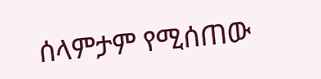ሰላምታም የሚሰጠው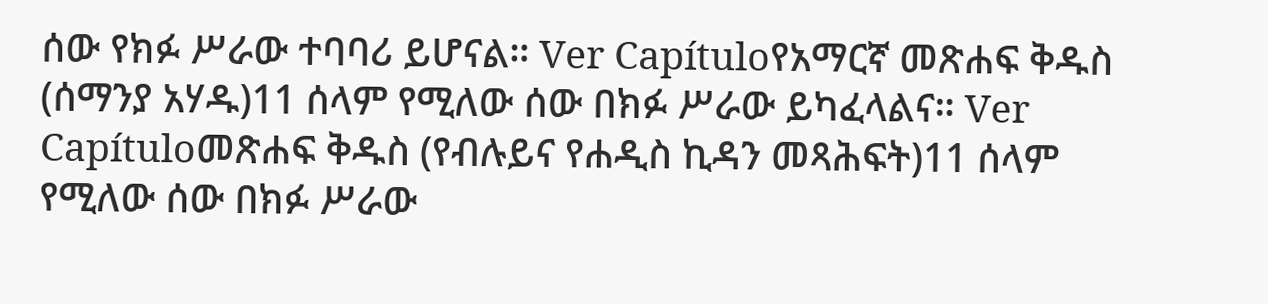ሰው የክፉ ሥራው ተባባሪ ይሆናል። Ver Capítuloየአማርኛ መጽሐፍ ቅዱስ (ሰማንያ አሃዱ)11 ሰላም የሚለው ሰው በክፉ ሥራው ይካፈላልና። Ver Capítuloመጽሐፍ ቅዱስ (የብሉይና የሐዲስ ኪዳን መጻሕፍት)11 ሰላም የሚለው ሰው በክፉ ሥራው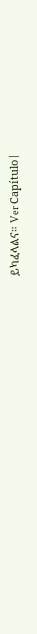ይካፈላልና። Ver Capítulo |